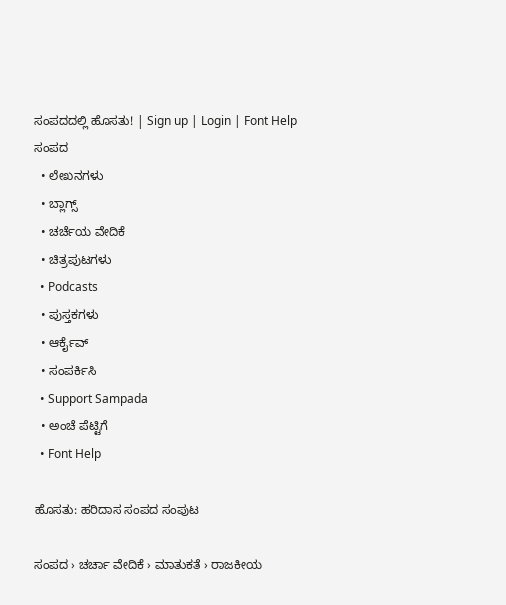ಸಂಪದದಲ್ಲಿ ಹೊಸತು! | Sign up | Login | Font Help
ಸಂಪದ
  • ಲೇಖನಗಳು
  • ಬ್ಲಾಗ್ಸ್
  • ಚರ್ಚೆಯ ವೇದಿಕೆ
  • ಚಿತ್ರಪುಟಗಳು
  • Podcasts
  • ಪುಸ್ತಕಗಳು
  • ಆರ್ಕೈವ್
  • ಸಂಪರ್ಕಿಸಿ
  • Support Sampada
  • ಅಂಚೆ ಪೆಟ್ಟಿಗೆ
  • Font Help

ಹೊಸತು: ಹರಿದಾಸ ಸಂಪದ ಸಂಪುಟ

ಸಂಪದ › ಚರ್ಚಾ ವೇದಿಕೆ › ಮಾತುಕತೆ › ರಾಜಕೀಯ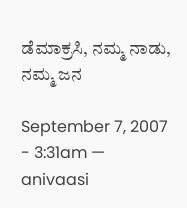ಡೆಮಾಕ್ರಸಿ, ನಮ್ಮ ನಾಡು, ನಮ್ಮ ಜನ

September 7, 2007 - 3:31am — anivaasi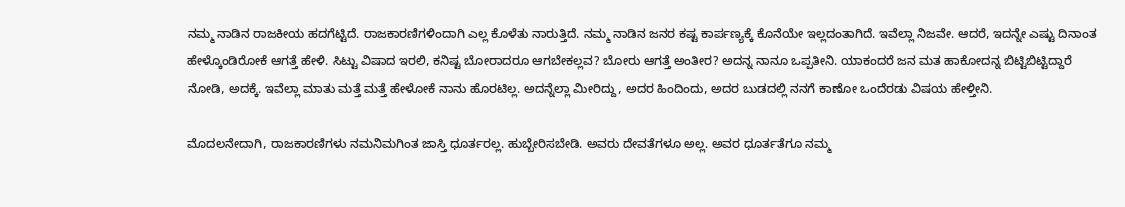ನಮ್ಮ ನಾಡಿನ ರಾಜಕೀಯ ಹದಗೆಟ್ಟಿದೆ. ರಾಜಕಾರಣಿಗಳಿಂದಾಗಿ ಎಲ್ಲ ಕೊಳೆತು ನಾರುತ್ತಿದೆ. ನಮ್ಮ ನಾಡಿನ ಜನರ ಕಷ್ಟ ಕಾರ್ಪಣ್ಯಕ್ಕೆ ಕೊನೆಯೇ ಇಲ್ಲದಂತಾಗಿದೆ. ಇವೆಲ್ಲಾ ನಿಜವೇ. ಆದರೆ, ಇದನ್ನೇ ಎಷ್ಟು ದಿನಾಂತ ಹೇಳ್ಕೊಂಡಿರೋಕೆ ಆಗತ್ತೆ ಹೇಳಿ. ಸಿಟ್ಟು ವಿಷಾದ ಇರಲಿ, ಕನಿಷ್ಟ ಬೋರಾದರೂ ಆಗಬೇಕಲ್ಲವ? ಬೋರು ಆಗತ್ತೆ ಅಂತೀರ? ಅದನ್ನ ನಾನೂ ಒಪ್ಪತೀನಿ. ಯಾಕಂದರೆ ಜನ ಮತ ಹಾಕೋದನ್ನ ಬಿಟ್ಟಿಬಿಟ್ಟಿದ್ದಾರೆ ನೋಡಿ, ಅದಕ್ಕೆ. ಇವೆಲ್ಲಾ ಮಾತು ಮತ್ತೆ ಮತ್ತೆ ಹೇಳೋಕೆ ನಾನು ಹೊರಟಿಲ್ಲ. ಅದನ್ನೆಲ್ಲಾ ಮೀರಿದ್ದು, ಅದರ ಹಿಂದಿಂದು, ಅದರ ಬುಡದಲ್ಲಿ ನನಗೆ ಕಾಣೋ ಒಂದೆರಡು ವಿಷಯ ಹೇಳ್ತೀನಿ.

ಮೊದಲನೇದಾಗಿ, ರಾಜಕಾರಣಿಗಳು ನಮನಿಮಗಿಂತ ಜಾಸ್ತಿ ಧೂರ್ತರಲ್ಲ. ಹುಬ್ಬೇರಿಸಬೇಡಿ. ಅವರು ದೇವತೆಗಳೂ ಅಲ್ಲ. ಅವರ ಧೂರ್ತತೆಗೂ ನಮ್ಮ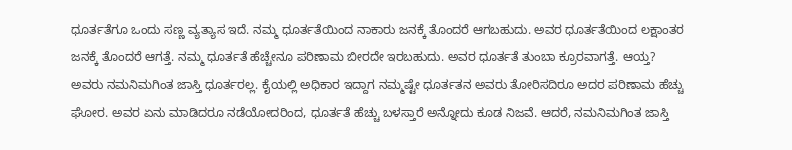ಧೂರ್ತತೆಗೂ ಒಂದು ಸಣ್ಣ ವ್ಯತ್ಯಾಸ ಇದೆ. ನಮ್ಮ ಧೂರ್ತತೆಯಿಂದ ನಾಕಾರು ಜನಕ್ಕೆ ತೊಂದರೆ ಆಗಬಹುದು. ಅವರ ಧೂರ್ತತೆಯಿಂದ ಲಕ್ಷಾಂತರ ಜನಕ್ಕೆ ತೊಂದರೆ ಆಗತ್ತೆ. ನಮ್ಮ ಧೂರ್ತತೆ ಹೆಚ್ಚೇನೂ ಪರಿಣಾಮ ಬೀರದೇ ಇರಬಹುದು. ಅವರ ಧೂರ್ತತೆ ತುಂಬಾ ಕ್ರೂರವಾಗತ್ತೆ. ಆಯ್ತ? ಅವರು ನಮನಿಮಗಿಂತ ಜಾಸ್ತಿ ಧೂರ್ತರಲ್ಲ. ಕೈಯಲ್ಲಿ ಅಧಿಕಾರ ಇದ್ದಾಗ ನಮ್ಮಷ್ಟೇ ಧೂರ್ತತನ ಅವರು ತೋರಿಸದಿರೂ ಅದರ ಪರಿಣಾಮ ಹೆಚ್ಚು ಘೋರ. ಅವರ ಏನು ಮಾಡಿದರೂ ನಡೆಯೋದರಿಂದ, ಧೂರ್ತತೆ ಹೆಚ್ಚು ಬಳಸ್ತಾರೆ ಅನ್ನೋದು ಕೂಡ ನಿಜವೆ. ಆದರೆ, ನಮನಿಮಗಿಂತ ಜಾಸ್ತಿ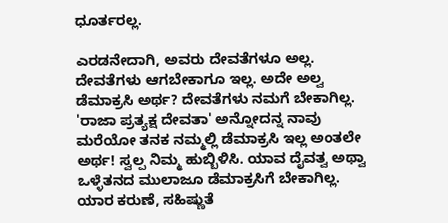ಧೂರ್ತರಲ್ಲ.

ಎರಡನೇದಾಗಿ, ಅವರು ದೇವತೆಗಳೂ ಅಲ್ಲ. ದೇವತೆಗಳು ಆಗಬೇಕಾಗೂ ಇಲ್ಲ. ಅದೇ ಅಲ್ವ ಡೆಮಾಕ್ರಸಿ ಅರ್ಥ? ದೇವತೆಗಳು ನಮಗೆ ಬೇಕಾಗಿಲ್ಲ. 'ರಾಜಾ ಪ್ರತ್ಯಕ್ಷ ದೇವತಾ' ಅನ್ನೋದನ್ನ ನಾವು ಮರೆಯೋ ತನಕ ನಮ್ಮಲ್ಲಿ ಡೆಮಾಕ್ರಸಿ ಇಲ್ಲ ಅಂತಲೇ ಅರ್ಥ! ಸ್ವಲ್ಪ ನಿಮ್ಮ ಹುಬ್ಬಿಳಿಸಿ. ಯಾವ ದೈವತ್ವ ಅಥ್ವಾ ಒಳ್ಳೆತನದ ಮುಲಾಜೂ ಡೆಮಾಕ್ರಸಿಗೆ ಬೇಕಾಗಿಲ್ಲ. ಯಾರ ಕರುಣೆ, ಸಹಿಷ್ಣುತೆ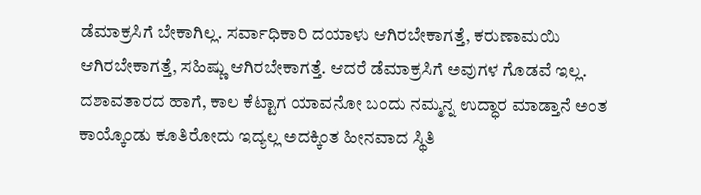ಡೆಮಾಕ್ರಸಿಗೆ ಬೇಕಾಗಿಲ್ಲ. ಸರ್ವಾಧಿಕಾರಿ ದಯಾಳು ಆಗಿರಬೇಕಾಗತ್ತೆ, ಕರುಣಾಮಯಿ ಆಗಿರಬೇಕಾಗತ್ತೆ, ಸಹಿಷ್ಣು ಆಗಿರಬೇಕಾಗತ್ತೆ. ಆದರೆ ಡೆಮಾಕ್ರಸಿಗೆ ಅವುಗಳ ಗೊಡವೆ ಇಲ್ಲ. ದಶಾವತಾರದ ಹಾಗೆ, ಕಾಲ ಕೆಟ್ಟಾಗ ಯಾವನೋ ಬಂದು ನಮ್ಮನ್ನ ಉದ್ಧಾರ ಮಾಡ್ತಾನೆ ಅಂತ ಕಾಯ್ಕೊಂಡು ಕೂತಿರೋದು ಇದ್ಯಲ್ಲ ಅದಕ್ಕಿಂತ ಹೀನವಾದ ಸ್ಥಿತಿ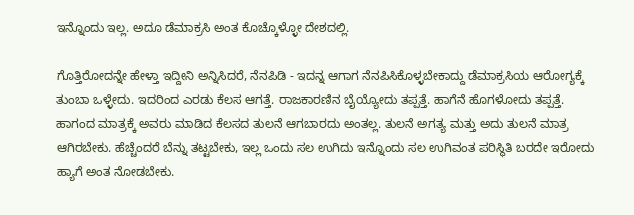ಇನ್ನೊಂದು ಇಲ್ಲ. ಅದೂ ಡೆಮಾಕ್ರಸಿ ಅಂತ ಕೊಚ್ಕೊಳ್ಳೋ ದೇಶದಲ್ಲಿ.

ಗೊತ್ತಿರೋದನ್ನೇ ಹೇಳ್ತಾ ಇದ್ದೀನಿ ಅನ್ನಿಸಿದರೆ, ನೆನಪಿಡಿ - ಇದನ್ನ ಆಗಾಗ ನೆನಪಿಸಿಕೊಳ್ಳಬೇಕಾದ್ದು ಡೆಮಾಕ್ರಸಿಯ ಆರೋಗ್ಯಕ್ಕೆ ತುಂಬಾ ಒಳ್ಳೇದು. ಇದರಿಂದ ಎರಡು ಕೆಲಸ ಆಗತ್ತೆ. ರಾಜಕಾರಣಿನ ಬೈಯ್ಯೋದು ತಪ್ಪತ್ತೆ. ಹಾಗೆನೆ ಹೊಗಳೋದು ತಪ್ಪತ್ತೆ. ಹಾಗಂದ ಮಾತ್ರಕ್ಕೆ ಅವರು ಮಾಡಿದ ಕೆಲಸದ ತುಲನೆ ಆಗಬಾರದು ಅಂತಲ್ಲ. ತುಲನೆ ಅಗತ್ಯ ಮತ್ತು ಅದು ತುಲನೆ ಮಾತ್ರ ಆಗಿರಬೇಕು. ಹೆಚ್ಚೆಂದರೆ ಬೆನ್ನು ತಟ್ಟಬೇಕು, ಇಲ್ಲ ಒಂದು ಸಲ ಉಗಿದು ಇನ್ನೊಂದು ಸಲ ಉಗಿವಂತ ಪರಿಸ್ಥಿತಿ ಬರದೇ ಇರೋದು ಹ್ಯಾಗೆ ಅಂತ ನೋಡಬೇಕು.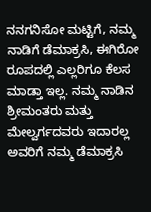ನನಗನಿಸೋ ಮಟ್ಟಿಗೆ, ನಮ್ಮ ನಾಡಿಗೆ ಡೆಮಾಕ್ರಸಿ, ಈಗಿರೋ ರೂಪದಲ್ಲಿ ಎಲ್ಲರಿಗೂ ಕೆಲಸ ಮಾಡ್ತಾ ಇಲ್ಲ. ನಮ್ಮ ನಾಡಿನ ಶ್ರೀಮಂತರು ಮತ್ತು ಮೇಲ್ವರ್ಗದವರು ಇದಾರಲ್ಲ ಅವರಿಗೆ ನಮ್ಮ ಡೆಮಾಕ್ರಸಿ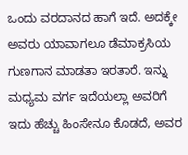ಒಂದು ವರದಾನದ ಹಾಗೆ ಇದೆ. ಅದಕ್ಕೇ ಅವರು ಯಾವಾಗಲೂ ಡೆಮಾಕ್ರಸಿಯ ಗುಣಗಾನ ಮಾಡತಾ ಇರತಾರೆ. ಇನ್ನು ಮಧ್ಯಮ ವರ್ಗ ಇದೆಯಲ್ಲಾ ಅವರಿಗೆ ಇದು ಹೆಚ್ಚು ಹಿಂಸೇನೂ ಕೊಡದೆ, ಅವರ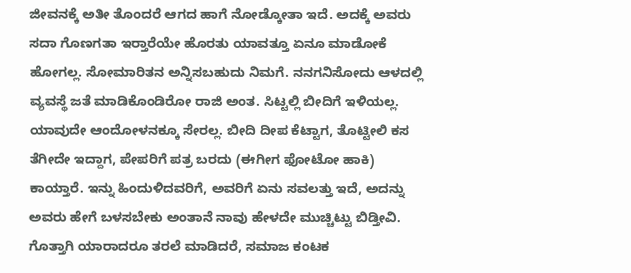ಜೀವನಕ್ಕೆ ಅತೀ ತೊಂದರೆ ಆಗದ ಹಾಗೆ ನೋಡ್ಕೋತಾ ಇದೆ. ಅದಕ್ಕೆ ಅವರು ಸದಾ ಗೊಣಗತಾ ಇರ್‍ತಾರೆಯೇ ಹೊರತು ಯಾವತ್ತೂ ಏನೂ ಮಾಡೋಕೆ ಹೋಗಲ್ಲ. ಸೋಮಾರಿತನ ಅನ್ನಿಸಬಹುದು ನಿಮಗೆ. ನನಗನಿಸೋದು ಆಳದಲ್ಲಿ ವ್ಯವಸ್ಥೆ ಜತೆ ಮಾಡಿಕೊಂಡಿರೋ ರಾಜಿ ಅಂತ. ಸಿಟ್ಟಲ್ಲಿ ಬೀದಿಗೆ ಇಳಿಯಲ್ಲ. ಯಾವುದೇ ಆಂದೋಳನಕ್ಕೂ ಸೇರಲ್ಲ. ಬೀದಿ ದೀಪ ಕೆಟ್ಟಾಗ, ತೊಟ್ಟೀಲಿ ಕಸ ತೆಗೀದೇ ಇದ್ದಾಗ, ಪೇಪರಿಗೆ ಪತ್ರ ಬರದು (ಈಗೀಗ ಫೋಟೋ ಹಾಕಿ) ಕಾಯ್ತಾರೆ. ಇನ್ನು ಹಿಂದುಳಿದವರಿಗೆ, ಅವರಿಗೆ ಏನು ಸವಲತ್ತು ಇದೆ, ಅದನ್ನು ಅವರು ಹೇಗೆ ಬಳಸಬೇಕು ಅಂತಾನೆ ನಾವು ಹೇಳದೇ ಮುಚ್ಚಿಟ್ಟು ಬಿಡ್ತೀವಿ. ಗೊತ್ತಾಗಿ ಯಾರಾದರೂ ತರಲೆ ಮಾಡಿದರೆ, ಸಮಾಜ ಕಂಟಕ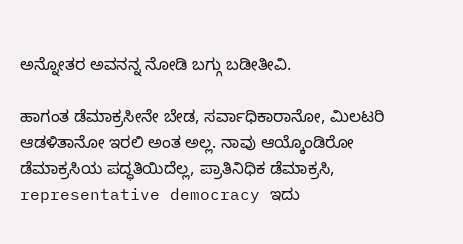ಅನ್ನೋತರ ಅವನನ್ನ ನೋಡಿ ಬಗ್ಗು ಬಡೀತೀವಿ.

ಹಾಗಂತ ಡೆಮಾಕ್ರಸೀನೇ ಬೇಡ, ಸರ್ವಾಧಿಕಾರಾನೋ, ಮಿಲಟರಿ ಆಡಳಿತಾನೋ ಇರಲಿ ಅಂತ ಅಲ್ಲ. ನಾವು ಆಯ್ಕೊಂಡಿರೋ ಡೆಮಾಕ್ರಸಿಯ ಪದ್ಧತಿಯಿದೆಲ್ಲ, ಪ್ರಾತಿನಿಧಿಕ ಡೆಮಾಕ್ರಸಿ, representative democracy ಇದು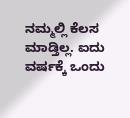ನಮ್ಮಲ್ಲಿ ಕೆಲಸ ಮಾಡ್ತಿಲ್ಲ. ಐದು ವರ್ಷಕ್ಕೆ ಒಂದು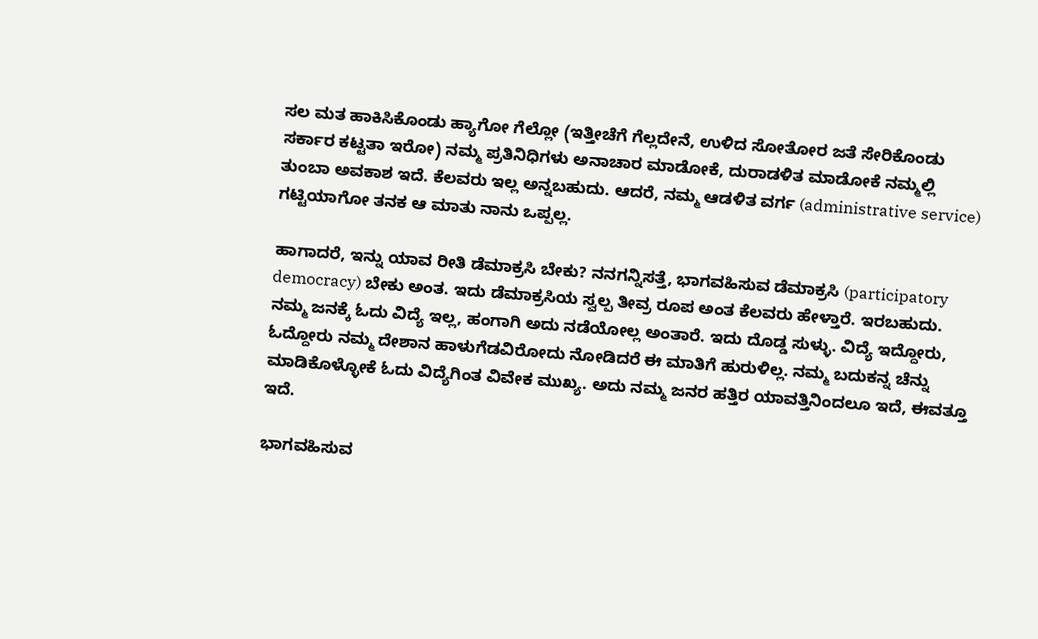ಸಲ ಮತ ಹಾಕಿಸಿಕೊಂಡು ಹ್ಯಾಗೋ ಗೆಲ್ಲೋ (ಇತ್ತೀಚೆಗೆ ಗೆಲ್ಲದೇನೆ, ಉಳಿದ ಸೋತೋರ ಜತೆ ಸೇರಿಕೊಂಡು ಸರ್ಕಾರ ಕಟ್ಟತಾ ಇರೋ) ನಮ್ಮ ಪ್ರತಿನಿಧಿಗಳು ಅನಾಚಾರ ಮಾಡೋಕೆ, ದುರಾಡಳಿತ ಮಾಡೋಕೆ ನಮ್ಮಲ್ಲಿ ತುಂಬಾ ಅವಕಾಶ ಇದೆ. ಕೆಲವರು ಇಲ್ಲ ಅನ್ನಬಹುದು. ಆದರೆ, ನಮ್ಮ ಆಡಳಿತ ವರ್ಗ (administrative service) ಗಟ್ಟಿಯಾಗೋ ತನಕ ಆ ಮಾತು ನಾನು ಒಪ್ಪಲ್ಲ.

ಹಾಗಾದರೆ, ಇನ್ನು ಯಾವ ರೀತಿ ಡೆಮಾಕ್ರಸಿ ಬೇಕು? ನನಗನ್ನಿಸತ್ತೆ, ಭಾಗವಹಿಸುವ ಡೆಮಾಕ್ರಸಿ (participatory democracy) ಬೇಕು ಅಂತ. ಇದು ಡೆಮಾಕ್ರಸಿಯ ಸ್ವಲ್ಪ ತೀವ್ರ ರೂಪ ಅಂತ ಕೆಲವರು ಹೇಳ್ತಾರೆ. ಇರಬಹುದು. ನಮ್ಮ ಜನಕ್ಕೆ ಓದು ವಿದ್ಯೆ ಇಲ್ಲ, ಹಂಗಾಗಿ ಅದು ನಡೆಯೋಲ್ಲ ಅಂತಾರೆ. ಇದು ದೊಡ್ಡ ಸುಳ್ಳು. ವಿದ್ಯೆ ಇದ್ದೋರು, ಓದ್ದೋರು ನಮ್ಮ ದೇಶಾನ ಹಾಳುಗೆಡವಿರೋದು ನೋಡಿದರೆ ಈ ಮಾತಿಗೆ ಹುರುಳಿಲ್ಲ. ನಮ್ಮ ಬದುಕನ್ನ ಚೆನ್ನು ಮಾಡಿಕೊಳ್ಳೋಕೆ ಓದು ವಿದ್ಯೆಗಿಂತ ವಿವೇಕ ಮುಖ್ಯ. ಅದು ನಮ್ಮ ಜನರ ಹತ್ತಿರ ಯಾವತ್ತಿನಿಂದಲೂ ಇದೆ, ಈವತ್ತೂ ಇದೆ.

ಭಾಗವಹಿಸುವ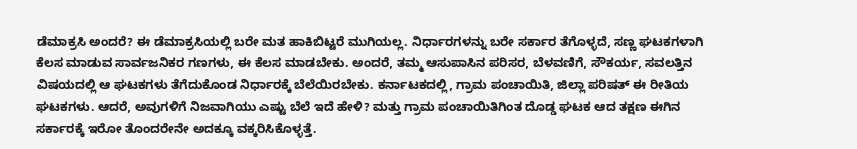ಡೆಮಾಕ್ರಸಿ ಅಂದರೆ? ಈ ಡೆಮಾಕ್ರಸಿಯಲ್ಲಿ ಬರೇ ಮತ ಹಾಕಿಬಿಟ್ಟರೆ ಮುಗಿಯಲ್ಲ. ನಿರ್ಧಾರಗಳನ್ನು ಬರೇ ಸರ್ಕಾರ ತೆಗೊಳ್ಳದೆ, ಸಣ್ಣ ಘಟಕಗಳಾಗಿ ಕೆಲಸ ಮಾಡುವ ಸಾರ್ವಜನಿಕರ ಗಣಗಳು, ಈ ಕೆಲಸ ಮಾಡಬೇಕು. ಅಂದರೆ, ತಮ್ಮ ಆಸುಪಾಸಿನ ಪರಿಸರ, ಬೆಳವಣಿಗೆ, ಸೌಕರ್ಯ, ಸವಲತ್ತಿನ ವಿಷಯದಲ್ಲಿ ಆ ಘಟಕಗಳು ತೆಗೆದುಕೊಂಡ ನಿರ್ಧಾರಕ್ಕೆ ಬೆಲೆಯಿರಬೇಕು. ಕರ್ನಾಟಕದಲ್ಲಿ, ಗ್ರಾಮ ಪಂಚಾಯಿತಿ, ಜಿಲ್ಲಾ ಪರಿಷತ್ ಈ ರೀತಿಯ ಘಟಕಗಳು. ಆದರೆ, ಅವುಗಳಿಗೆ ನಿಜವಾಗಿಯು ಎಷ್ಟು ಬೆಲೆ ಇದೆ ಹೇಳಿ? ಮತ್ತು ಗ್ರಾಮ ಪಂಚಾಯಿತಿಗಿಂತ ದೊಡ್ಡ ಘಟಕ ಆದ ತಕ್ಷಣ ಈಗಿನ ಸರ್ಕಾರಕ್ಕೆ ಇರೋ ತೊಂದರೇನೇ ಅದಕ್ಕೂ ವಕ್ಕರಿಸಿಕೊಳ್ಳತ್ತೆ.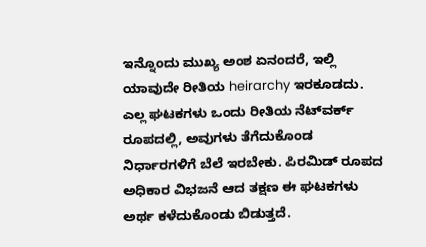ಇನ್ನೊಂದು ಮುಖ್ಯ ಅಂಶ ಏನಂದರೆ, ಇಲ್ಲಿ ಯಾವುದೇ ರೀತಿಯ heirarchy ಇರಕೂಡದು. ಎಲ್ಲ ಘಟಕಗಳು ಒಂದು ರೀತಿಯ ನೆಟ್‌ವರ್ಕ್ ರೂಪದಲ್ಲಿ, ಅವುಗಳು ತೆಗೆದುಕೊಂಡ ನಿರ್ಧಾರಗಳಿಗೆ ಬೆಲೆ ಇರಬೇಕು. ಪಿರಮಿಡ್ ರೂಪದ ಅಧಿಕಾರ ವಿಭಜನೆ ಆದ ತಕ್ಷಣ ಈ ಘಟಕಗಳು ಅರ್ಥ ಕಳೆದುಕೊಂಡು ಬಿಡುತ್ತದೆ.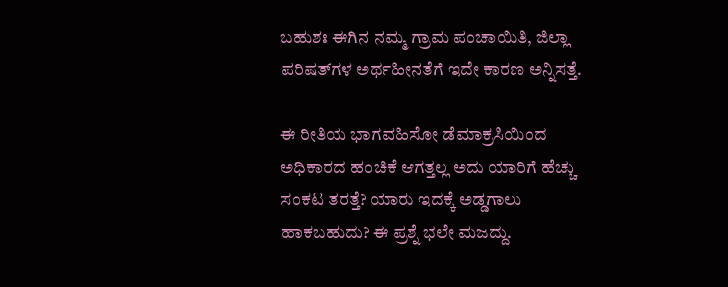ಬಹುಶಃ ಈಗಿನ ನಮ್ಮ ಗ್ರಾಮ ಪಂಚಾಯಿತಿ, ಜಿಲ್ಲಾ ಪರಿಷತ್‌ಗಳ ಅರ್ಥಹೀನತೆಗೆ ಇದೇ ಕಾರಣ ಅನ್ನಿಸತ್ತೆ.

ಈ ರೀತಿಯ ಭಾಗವಹಿಸೋ ಡೆಮಾಕ್ರಸಿಯಿಂದ ಅಧಿಕಾರದ ಹಂಚಿಕೆ ಆಗತ್ತಲ್ಲ ಅದು ಯಾರಿಗೆ ಹೆಚ್ಚು ಸಂಕಟ ತರತ್ತೆ? ಯಾರು ಇದಕ್ಕೆ ಅಡ್ಡಗಾಲು ಹಾಕಬಹುದು? ಈ ಪ್ರಶ್ನೆ ಭಲೇ ಮಜದ್ದು.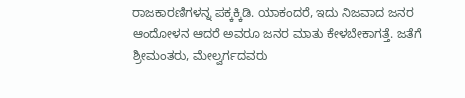ರಾಜಕಾರಣಿಗಳನ್ನ ಪಕ್ಕಕ್ಕಿಡಿ. ಯಾಕಂದರೆ, ಇದು ನಿಜವಾದ ಜನರ ಆಂದೋಳನ ಆದರೆ ಅವರೂ ಜನರ ಮಾತು ಕೇಳಬೇಕಾಗತ್ತೆ. ಜತೆಗೆ ಶ್ರೀಮಂತರು, ಮೇಲ್ವರ್ಗದವರು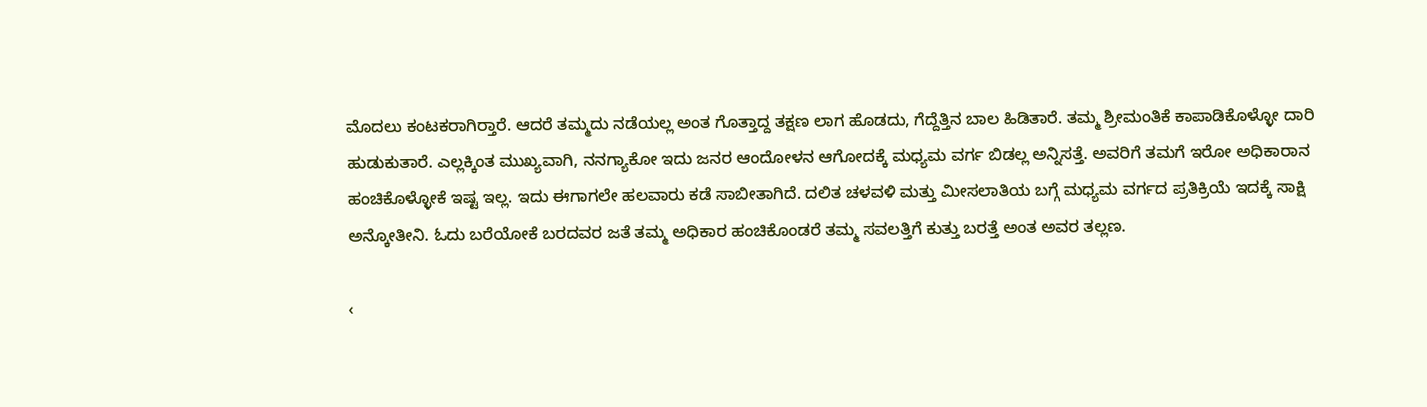ಮೊದಲು ಕಂಟಕರಾಗಿರ್‍ತಾರೆ. ಆದರೆ ತಮ್ಮದು ನಡೆಯಲ್ಲ ಅಂತ ಗೊತ್ತಾದ್ದ ತಕ್ಷಣ ಲಾಗ ಹೊಡದು, ಗೆದ್ದೆತ್ತಿನ ಬಾಲ ಹಿಡಿತಾರೆ. ತಮ್ಮ ಶ್ರೀಮಂತಿಕೆ ಕಾಪಾಡಿಕೊಳ್ಳೋ ದಾರಿ ಹುಡುಕುತಾರೆ. ಎಲ್ಲಕ್ಕಿಂತ ಮುಖ್ಯವಾಗಿ, ನನಗ್ಯಾಕೋ ಇದು ಜನರ ಆಂದೋಳನ ಆಗೋದಕ್ಕೆ ಮಧ್ಯಮ ವರ್ಗ ಬಿಡಲ್ಲ ಅನ್ನಿಸತ್ತೆ. ಅವರಿಗೆ ತಮಗೆ ಇರೋ ಅಧಿಕಾರಾನ ಹಂಚಿಕೊಳ್ಳೋಕೆ ಇಷ್ಟ ಇಲ್ಲ. ಇದು ಈಗಾಗಲೇ ಹಲವಾರು ಕಡೆ ಸಾಬೀತಾಗಿದೆ. ದಲಿತ ಚಳವಳಿ ಮತ್ತು ಮೀಸಲಾತಿಯ ಬಗ್ಗೆ ಮಧ್ಯಮ ವರ್ಗದ ಪ್ರತಿಕ್ರಿಯೆ ಇದಕ್ಕೆ ಸಾಕ್ಷಿ ಅನ್ಕೋತೀನಿ. ಓದು ಬರೆಯೋಕೆ ಬರದವರ ಜತೆ ತಮ್ಮ ಅಧಿಕಾರ ಹಂಚಿಕೊಂಡರೆ ತಮ್ಮ ಸವಲತ್ತಿಗೆ ಕುತ್ತು ಬರತ್ತೆ ಅಂತ ಅವರ ತಲ್ಲಣ.

‹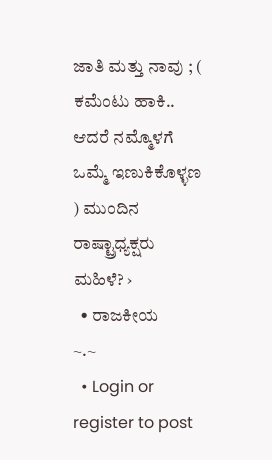ಜಾತಿ ಮತ್ತು ನಾವು ; ( ಕಮೆಂಟು ಹಾಕಿ.. ಆದರೆ ನಮ್ಮೊಳಗೆ ಒಮ್ಮೆ ಇಣುಕಿಕೊಳ್ಳಣ ) ಮುಂದಿನ ರಾಷ್ಟ್ರಾಧ್ಯಕ್ಷರು ಮಹಿಳೆ? ›
  • ರಾಜಕೀಯ
~.~
  • Login or register to post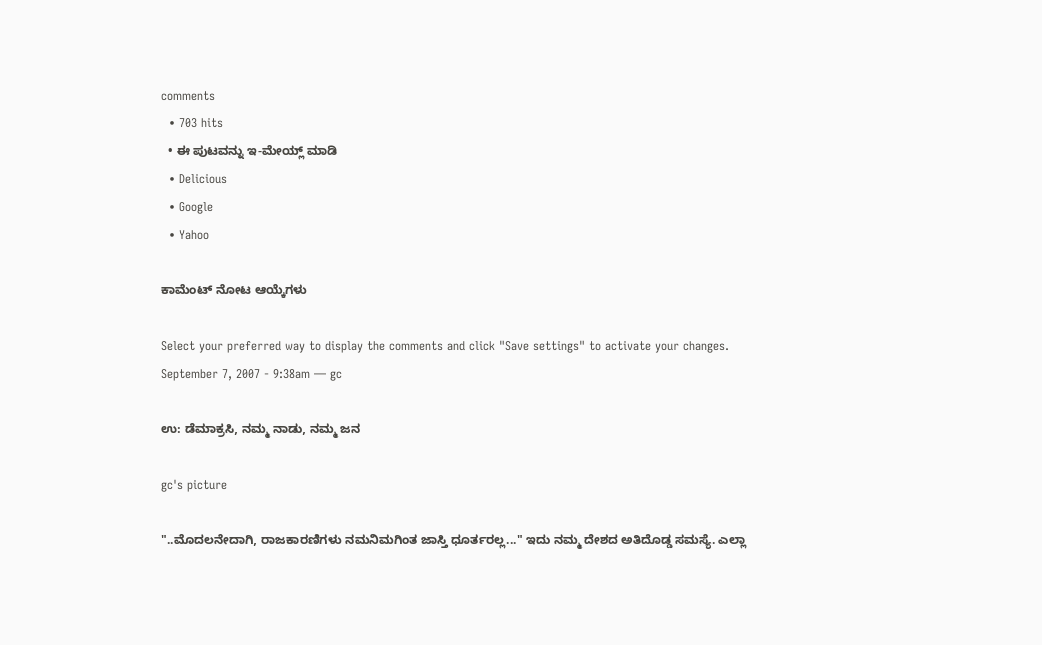comments
  • 703 hits
  • ಈ ಪುಟವನ್ನು ಇ-ಮೇಯ್ಲ್ ಮಾಡಿ
  • Delicious
  • Google
  • Yahoo

ಕಾಮೆಂಟ್ ನೋಟ ಆಯ್ಕೆಗಳು

Select your preferred way to display the comments and click "Save settings" to activate your changes.
September 7, 2007 - 9:38am — gc

ಉ: ಡೆಮಾಕ್ರಸಿ, ನಮ್ಮ ನಾಡು, ನಮ್ಮ ಜನ

gc's picture

"..ಮೊದಲನೇದಾಗಿ, ರಾಜಕಾರಣಿಗಳು ನಮನಿಮಗಿಂತ ಜಾಸ್ತಿ ಧೂರ್ತರಲ್ಲ..." ಇದು ನಮ್ಮ ದೇಶದ ಅತಿದೊಡ್ಡ ಸಮಸ್ಯೆ. ಎಲ್ಲಾ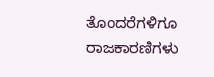ತೊಂದರೆಗಳಿಗೂ ರಾಜಕಾರಣಿಗಳು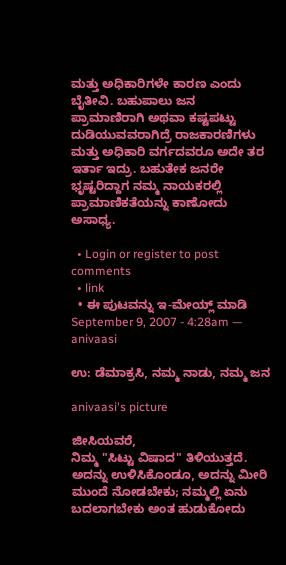ಮತ್ತು ಅಧಿಕಾರಿಗಳೇ ಕಾರಣ ಎಂದು ಬೈತೀವಿ. ಬಹುಪಾಲು ಜನ ಪ್ರಾಮಾಣಿರಾಗಿ ಅಥವಾ ಕಷ್ಟಪಟ್ಟು ದುಡಿಯುವವರಾಗಿದ್ರೆ ರಾಜಕಾರಣಿಗಳು ಮತ್ತು ಅಧಿಕಾರಿ ವರ್ಗದವರೂ ಅದೇ ತರ ಇರ್ತಾ ಇದ್ರು. ಬಹುತೇಕ ಜನರೇ ಭೃಷ್ಟರಿದ್ದಾಗ ನಮ್ಮ ನಾಯಕರಲ್ಲಿ ಪ್ರಾಮಾಣಿಕತೆಯನ್ನು ಕಾಣೋದು ಅಸಾಧ್ಯ.

  • Login or register to post comments
  • link
  • ಈ ಪುಟವನ್ನು ಇ-ಮೇಯ್ಲ್ ಮಾಡಿ
September 9, 2007 - 4:28am — anivaasi

ಉ: ಡೆಮಾಕ್ರಸಿ, ನಮ್ಮ ನಾಡು, ನಮ್ಮ ಜನ

anivaasi's picture

ಜೀಸಿಯವರೆ,
ನಿಮ್ಮ "ಸಿಟ್ಟು ವಿಷಾದ" ತಿಳಿಯುತ್ತದೆ. ಅದನ್ನು ಉಳಿಸಿಕೊಂಡೂ, ಅದನ್ನು ಮೀರಿ ಮುಂದೆ ನೋಡಬೇಕು; ನಮ್ಮಲ್ಲಿ ಏನು ಬದಲಾಗಬೇಕು ಅಂತ ಹುಡುಕೋದು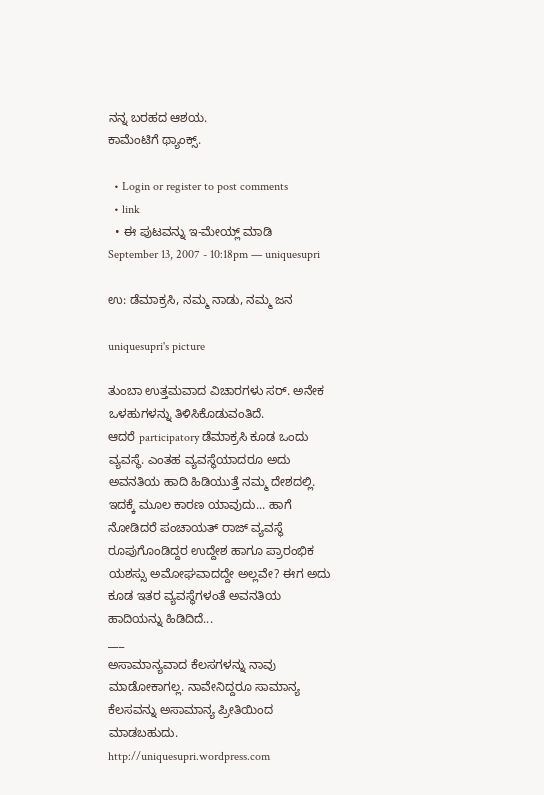ನನ್ನ ಬರಹದ ಆಶಯ.
ಕಾಮೆಂಟಿಗೆ ಥ್ಯಾಂಕ್ಸ್.

  • Login or register to post comments
  • link
  • ಈ ಪುಟವನ್ನು ಇ-ಮೇಯ್ಲ್ ಮಾಡಿ
September 13, 2007 - 10:18pm — uniquesupri

ಉ: ಡೆಮಾಕ್ರಸಿ, ನಮ್ಮ ನಾಡು, ನಮ್ಮ ಜನ

uniquesupri's picture

ತುಂಬಾ ಉತ್ತಮವಾದ ವಿಚಾರಗಳು ಸರ್. ಅನೇಕ ಒಳಹುಗಳನ್ನು ತಿಳಿಸಿಕೊಡುವಂತಿದೆ.
ಆದರೆ participatory ಡೆಮಾಕ್ರಸಿ ಕೂಡ ಒಂದು ವ್ಯವಸ್ಥೆ. ಎಂತಹ ವ್ಯವಸ್ಥೆಯಾದರೂ ಅದು ಅವನತಿಯ ಹಾದಿ ಹಿಡಿಯುತ್ತೆ ನಮ್ಮ ದೇಶದಲ್ಲಿ. ಇದಕ್ಕೆ ಮೂಲ ಕಾರಣ ಯಾವುದು... ಹಾಗೆ ನೋಡಿದರೆ ಪಂಚಾಯತ್ ರಾಜ್ ವ್ಯವಸ್ಥೆ ರೂಪುಗೊಂಡಿದ್ದರ ಉದ್ದೇಶ ಹಾಗೂ ಪ್ರಾರಂಭಿಕ ಯಶಸ್ಸು ಅಮೋಘವಾದದ್ದೇ ಅಲ್ಲವೇ? ಈಗ ಅದು ಕೂಡ ಇತರ ವ್ಯವಸ್ಥೆಗಳಂತೆ ಅವನತಿಯ ಹಾದಿಯನ್ನು ಹಿಡಿದಿದೆ...
___
ಅಸಾಮಾನ್ಯವಾದ ಕೆಲಸಗಳನ್ನು ನಾವು ಮಾಡೋಕಾಗಲ್ಲ. ನಾವೇನಿದ್ದರೂ ಸಾಮಾನ್ಯ ಕೆಲಸವನ್ನು ಅಸಾಮಾನ್ಯ ಪ್ರೀತಿಯಿಂದ ಮಾಡಬಹುದು.
http://uniquesupri.wordpress.com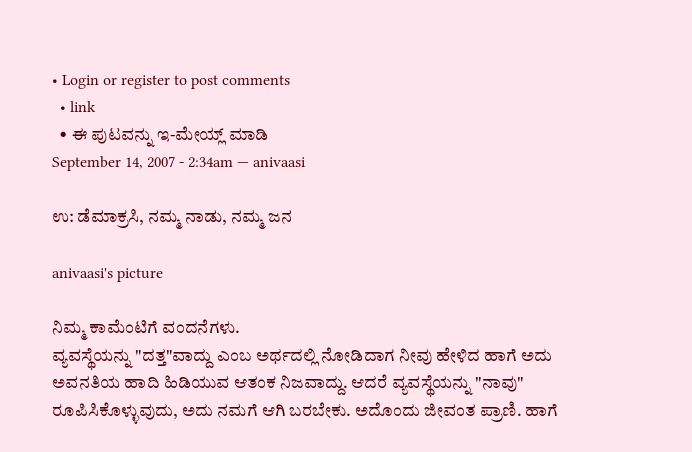• Login or register to post comments
  • link
  • ಈ ಪುಟವನ್ನು ಇ-ಮೇಯ್ಲ್ ಮಾಡಿ
September 14, 2007 - 2:34am — anivaasi

ಉ: ಡೆಮಾಕ್ರಸಿ, ನಮ್ಮ ನಾಡು, ನಮ್ಮ ಜನ

anivaasi's picture

ನಿಮ್ಮ ಕಾಮೆಂಟಿಗೆ ವಂದನೆಗಳು.
ವ್ಯವಸ್ಥೆಯನ್ನು "ದತ್ತ"ವಾದ್ದು ಎಂಬ ಅರ್ಥದಲ್ಲಿ ನೋಡಿದಾಗ ನೀವು ಹೇಳಿದ ಹಾಗೆ ಅದು ಅವನತಿಯ ಹಾದಿ ಹಿಡಿಯುವ ಆತಂಕ ನಿಜವಾದ್ದು. ಆದರೆ ವ್ಯವಸ್ಥೆಯನ್ನು "ನಾವು" ರೂಪಿಸಿಕೊಳ್ಳುವುದು, ಅದು ನಮಗೆ ಆಗಿ ಬರಬೇಕು. ಅದೊಂದು ಜೀವಂತ ಪ್ರಾಣಿ. ಹಾಗೆ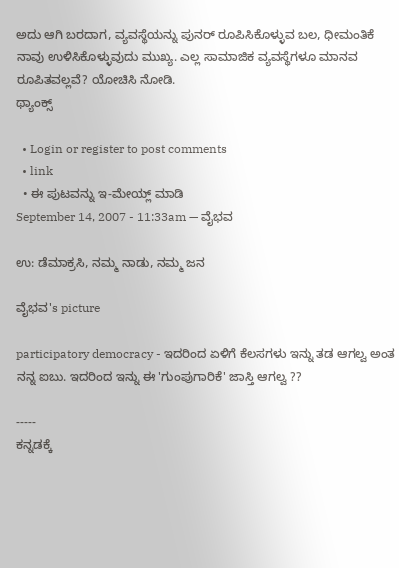ಅದು ಆಗಿ ಬರದಾಗ, ವ್ಯವಸ್ಥೆಯನ್ನು ಪುನರ್‍ ರೂಪಿಸಿಕೊಳ್ಳುವ ಬಲ, ಧೀಮಂತಿಕೆ ನಾವು ಉಳಿಸಿಕೊಳ್ಳುವುದು ಮುಖ್ಯ. ಎಲ್ಲ ಸಾಮಾಜಿಕ ವ್ಯವಸ್ಥೆಗಳೂ ಮಾನವ ರೂಪಿತವಲ್ಲವೆ? ಯೋಚಿಸಿ ನೋಡಿ.
ಥ್ಯಾಂಕ್ಸ್

  • Login or register to post comments
  • link
  • ಈ ಪುಟವನ್ನು ಇ-ಮೇಯ್ಲ್ ಮಾಡಿ
September 14, 2007 - 11:33am — ವೈಭವ

ಉ: ಡೆಮಾಕ್ರಸಿ, ನಮ್ಮ ನಾಡು, ನಮ್ಮ ಜನ

ವೈಭವ's picture

participatory democracy - ಇದರಿಂದ ಏಳಿಗೆ ಕೆಲಸಗಳು ಇನ್ನು ತಡ ಆಗಲ್ವ ಅಂತ ನನ್ನ ಐಬು. ಇದರಿಂದ ಇನ್ನು ಈ 'ಗುಂಪುಗಾರಿಕೆ' ಜಾಸ್ತಿ ಆಗಲ್ವ ??

-----
ಕನ್ನಡಕ್ಕೆ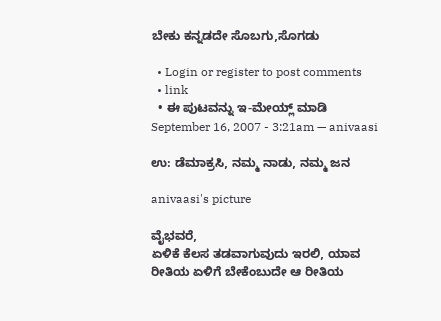ಬೇಕು ಕನ್ನಡದೇ ಸೊಬಗು,ಸೊಗಡು

  • Login or register to post comments
  • link
  • ಈ ಪುಟವನ್ನು ಇ-ಮೇಯ್ಲ್ ಮಾಡಿ
September 16, 2007 - 3:21am — anivaasi

ಉ: ಡೆಮಾಕ್ರಸಿ, ನಮ್ಮ ನಾಡು, ನಮ್ಮ ಜನ

anivaasi's picture

ವೈಭವರೆ,
ಏಳಿಕೆ ಕೆಲಸ ತಡವಾಗುವುದು ಇರಲಿ, ಯಾವ ರೀತಿಯ ಏಳಿಗೆ ಬೇಕೆಂಬುದೇ ಆ ರೀತಿಯ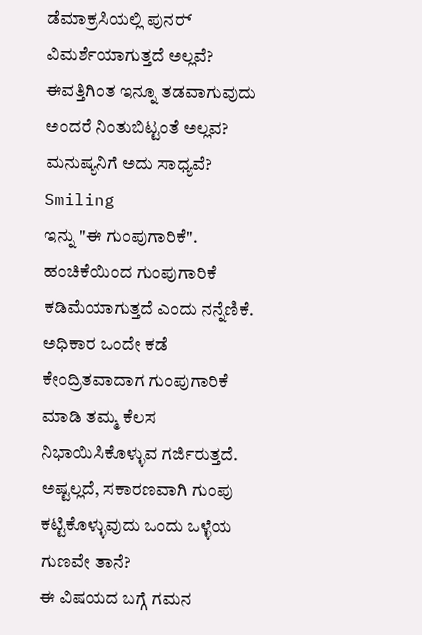ಡೆಮಾಕ್ರಸಿಯಲ್ಲಿ ಪುನರ್‍ ವಿಮರ್ಶೆಯಾಗುತ್ತದೆ ಅಲ್ಲವೆ? ಈವತ್ತಿಗಿಂತ ಇನ್ನೂ ತಡವಾಗುವುದು ಅಂದರೆ ನಿಂತುಬಿಟ್ಟಂತೆ ಅಲ್ಲವ? ಮನುಷ್ಯನಿಗೆ ಅದು ಸಾಧ್ಯವೆ? Smiling
ಇನ್ನು "ಈ ಗುಂಪುಗಾರಿಕೆ". ಹಂಚಿಕೆಯಿಂದ ಗುಂಪುಗಾರಿಕೆ ಕಡಿಮೆಯಾಗುತ್ತದೆ ಎಂದು ನನ್ನೆಣಿಕೆ. ಅಧಿಕಾರ ಒಂದೇ ಕಡೆ ಕೇಂದ್ರಿತವಾದಾಗ ಗುಂಪುಗಾರಿಕೆ ಮಾಡಿ ತಮ್ಮ ಕೆಲಸ ನಿಭಾಯಿಸಿಕೊಳ್ಳುವ ಗರ್ಜಿರುತ್ತದೆ.
ಅಷ್ಟಲ್ಲದೆ, ಸಕಾರಣವಾಗಿ ಗುಂಪು ಕಟ್ಟಿಕೊಳ್ಳುವುದು ಒಂದು ಒಳ್ಳೆಯ ಗುಣವೇ ತಾನೆ?
ಈ ವಿಷಯದ ಬಗ್ಗೆ ಗಮನ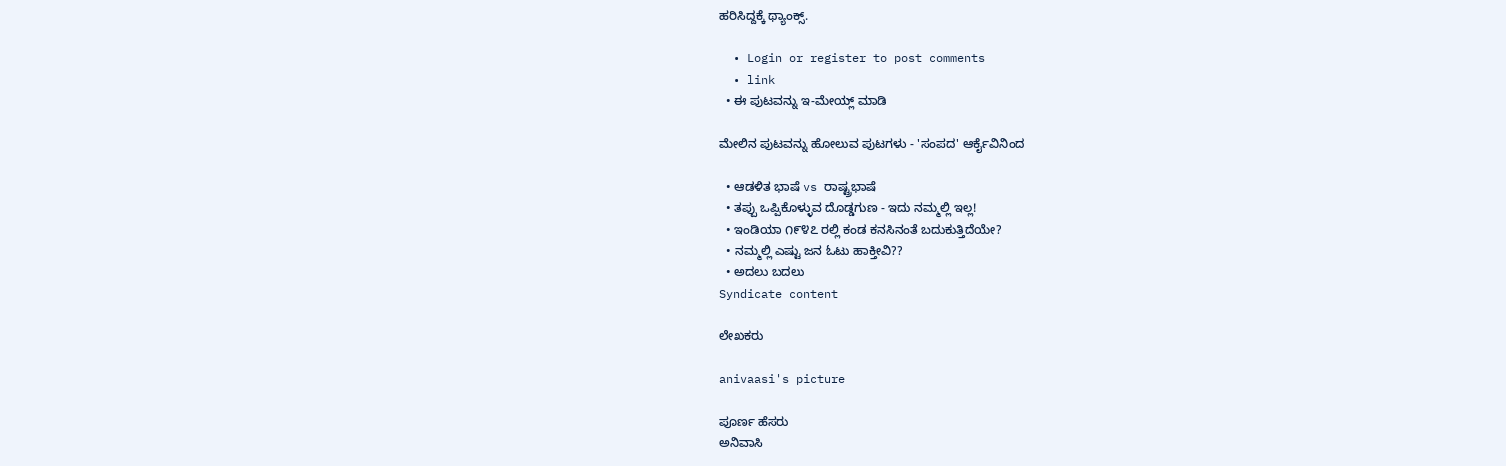ಹರಿಸಿದ್ದಕ್ಕೆ ಥ್ಯಾಂಕ್ಸ್.

  • Login or register to post comments
  • link
  • ಈ ಪುಟವನ್ನು ಇ-ಮೇಯ್ಲ್ ಮಾಡಿ

ಮೇಲಿನ ಪುಟವನ್ನು ಹೋಲುವ ಪುಟಗಳು - 'ಸಂಪದ' ಆರ್ಕೈವಿನಿಂದ

  • ಆಡಳಿತ ಭಾಷೆ vs ರಾಷ್ಟ್ರಭಾಷೆ
  • ತಪ್ಪು ಒಪ್ಪಿಕೊಳ್ಳುವ ದೊಡ್ಡಗುಣ - ಇದು ನಮ್ಮಲ್ಲಿ ಇಲ್ಲ!
  • ಇಂಡಿಯಾ ೧೯೪೭ ರಲ್ಲಿ ಕಂಡ ಕನಸಿನಂತೆ ಬದುಕುತ್ತಿದೆಯೇ?
  • ನಮ್ಮಲ್ಲಿ ಎಷ್ಟು ಜನ ಓಟು ಹಾಕ್ತೀವಿ??
  • ಅದಲು ಬದಲು
Syndicate content

ಲೇಖಕರು

anivaasi's picture

ಪೂರ್ಣ ಹೆಸರು
ಅನಿವಾಸಿ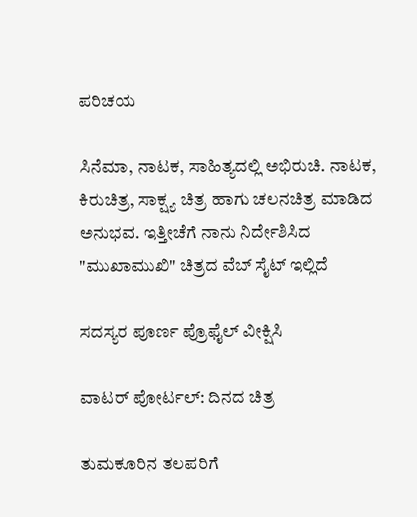ಪರಿಚಯ

ಸಿನೆಮಾ, ನಾಟಕ, ಸಾಹಿತ್ಯದಲ್ಲಿ ಅಭಿರುಚಿ. ನಾಟಕ, ಕಿರುಚಿತ್ರ, ಸಾಕ್ಷ್ಯ ಚಿತ್ರ ಹಾಗು ಚಲನಚಿತ್ರ ಮಾಡಿದ ಅನುಭವ. ಇತ್ತೀಚೆಗೆ ನಾನು ನಿರ್ದೇಶಿಸಿದ "ಮುಖಾಮುಖಿ" ಚಿತ್ರದ ವೆಬ್ ಸೈಟ್ ಇಲ್ಲಿದೆ

ಸದಸ್ಯರ ಪೂರ್ಣ ಪ್ರೊಫೈಲ್ ವೀಕ್ಷಿಸಿ

ವಾಟರ್ ಪೋರ್ಟಲ್: ದಿನದ ಚಿತ್ರ

ತುಮಕೂರಿನ ತಲಪರಿಗೆ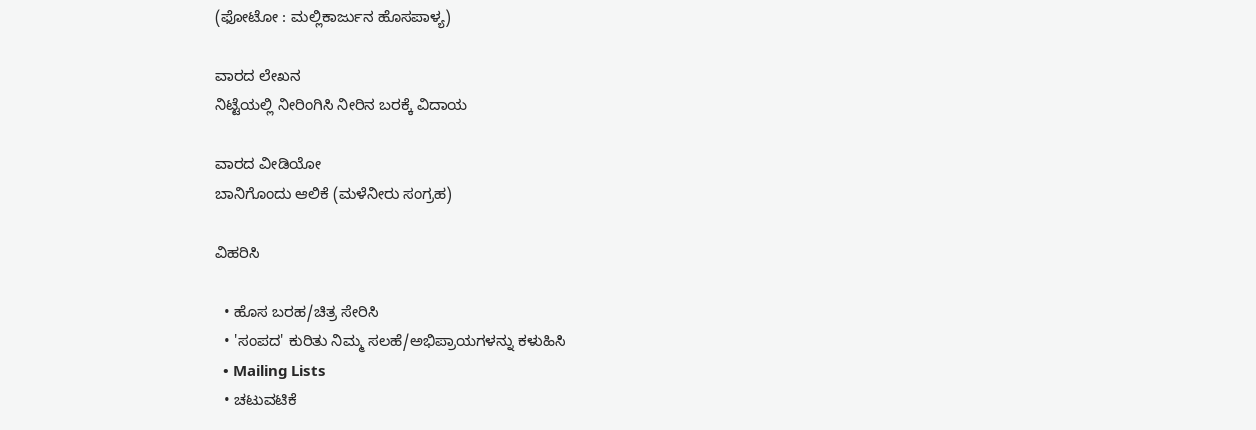(ಫೋಟೋ : ಮಲ್ಲಿಕಾರ್ಜುನ ಹೊಸಪಾಳ್ಯ)

ವಾರದ ಲೇಖನ
ನಿಟ್ಟೆಯಲ್ಲಿ ನೀರಿಂಗಿಸಿ ನೀರಿನ ಬರಕ್ಕೆ ವಿದಾಯ

ವಾರದ ವೀಡಿಯೋ
ಬಾನಿಗೊಂದು ಆಲಿಕೆ (ಮಳೆನೀರು ಸಂಗ್ರಹ)

ವಿಹರಿಸಿ

  • ಹೊಸ ಬರಹ/ಚಿತ್ರ ಸೇರಿಸಿ
  • 'ಸಂಪದ' ಕುರಿತು ನಿಮ್ಮ ಸಲಹೆ/ಅಭಿಪ್ರಾಯಗಳನ್ನು ಕಳುಹಿಸಿ
  • Mailing Lists
  • ಚಟುವಟಿಕೆ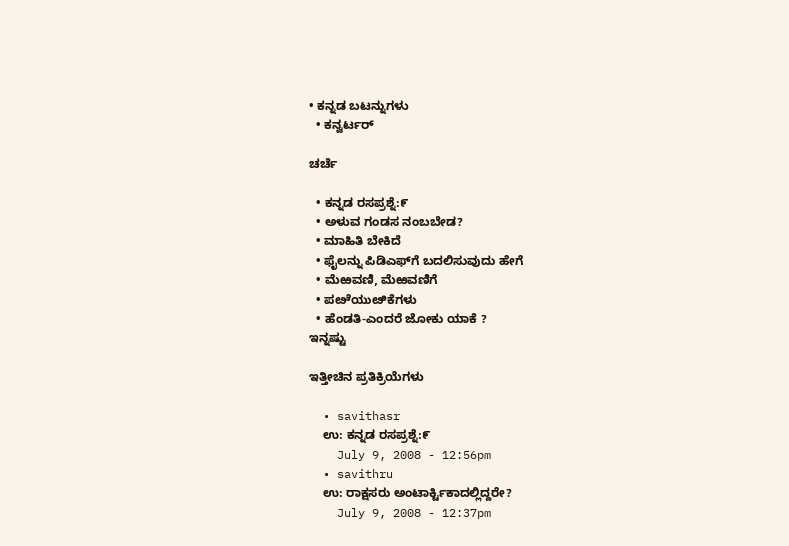• ಕನ್ನಡ ಬಟನ್ನುಗಳು
  • ಕನ್ವರ್ಟರ್

ಚರ್ಚೆ

  • ಕನ್ನಡ ರಸಪ್ರಶ್ನೆ:೯
  • ಅಳುವ ಗಂಡಸ ನಂಬಬೇಡ?
  • ಮಾಹಿತಿ ಬೇಕಿದೆ
  • ಫೈಲನ್ನು ಪಿಡಿಎಫ್‌ಗೆ ಬದಲಿಸುವುದು ಹೇಗೆ
  • ಮೆಱವಣಿ, ಮೆಱವಣಿಗೆ
  • ಪೞೆಯುೞಿಕೆಗಳು
  • ಹೆಂಡತಿ-ಎಂದರೆ ಜೋಕು ಯಾಕೆ ?
ಇನ್ನಷ್ಟು

ಇತ್ತೀಚಿನ ಪ್ರತಿಕ್ರಿಯೆಗಳು

  • savithasr
    ಉ: ಕನ್ನಡ ರಸಪ್ರಶ್ನೆ:೯
    July 9, 2008 - 12:56pm
  • savithru
    ಉ: ರಾಕ್ಷಸರು ಅಂಟಾರ್ಕ್ಟಿಕಾದಲ್ಲಿದ್ದರೇ?
    July 9, 2008 - 12:37pm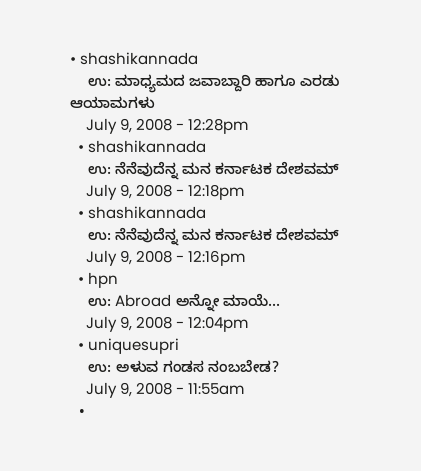• shashikannada
    ಉ: ಮಾಧ್ಯಮದ ಜವಾಬ್ದಾರಿ ಹಾಗೂ ಎರಡು ಆಯಾಮಗಳು
    July 9, 2008 - 12:28pm
  • shashikannada
    ಉ: ನೆನೆವುದೆನ್ನ ಮನ ಕರ್ನಾಟಕ ದೇಶವಮ್
    July 9, 2008 - 12:18pm
  • shashikannada
    ಉ: ನೆನೆವುದೆನ್ನ ಮನ ಕರ್ನಾಟಕ ದೇಶವಮ್
    July 9, 2008 - 12:16pm
  • hpn
    ಉ: Abroad ಅನ್ನೋ ಮಾಯೆ...
    July 9, 2008 - 12:04pm
  • uniquesupri
    ಉ: ಅಳುವ ಗಂಡಸ ನಂಬಬೇಡ?
    July 9, 2008 - 11:55am
  •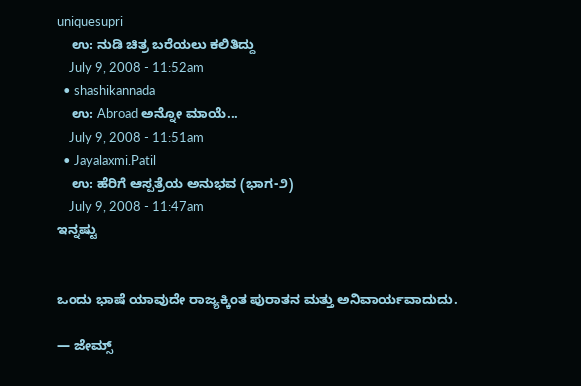uniquesupri
    ಉ: ನುಡಿ ಚಿತ್ರ ಬರೆಯಲು ಕಲಿತಿದ್ದು
    July 9, 2008 - 11:52am
  • shashikannada
    ಉ: Abroad ಅನ್ನೋ ಮಾಯೆ...
    July 9, 2008 - 11:51am
  • Jayalaxmi.Patil
    ಉ: ಹೆರಿಗೆ ಆಸ್ಪತ್ರೆಯ ಅನುಭವ (ಭಾಗ-೨)
    July 9, 2008 - 11:47am
ಇನ್ನಷ್ಟು


ಒಂದು ಭಾಷೆ ಯಾವುದೇ ರಾಜ್ಯಕ್ಕಿಂತ ಪುರಾತನ ಮತ್ತು ಅನಿವಾರ್ಯವಾದುದು.

— ಜೇಮ್ಸ್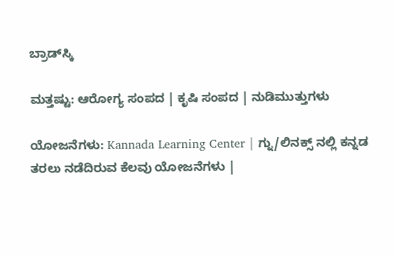ಬ್ರಾಡ್‌ಸ್ಕಿ

ಮತ್ತಷ್ಟು: ಆರೋಗ್ಯ ಸಂಪದ | ಕೃಷಿ ಸಂಪದ | ನುಡಿಮುತ್ತುಗಳು

ಯೋಜನೆಗಳು: Kannada Learning Center | ಗ್ನು/ಲಿನಕ್ಸ್ ನಲ್ಲಿ ಕನ್ನಡ ತರಲು ನಡೆದಿರುವ ಕೆಲವು ಯೋಜನೆಗಳು |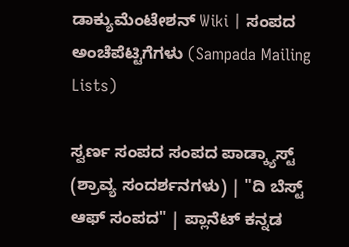ಡಾಕ್ಯುಮೆಂಟೇಶನ್ Wiki | ಸಂಪದ ಅಂಚೆಪೆಟ್ಟಿಗೆಗಳು (Sampada Mailing Lists)

ಸ್ವರ್ಣ ಸಂಪದ ಸಂಪದ ಪಾಡ್ಕ್ಯಾಸ್ಟ್ (ಶ್ರಾವ್ಯ ಸಂದರ್ಶನಗಳು) | "ದಿ ಬೆಸ್ಟ್ ಆಫ್ ಸಂಪದ" | ಪ್ಲಾನೆಟ್ ಕನ್ನಡ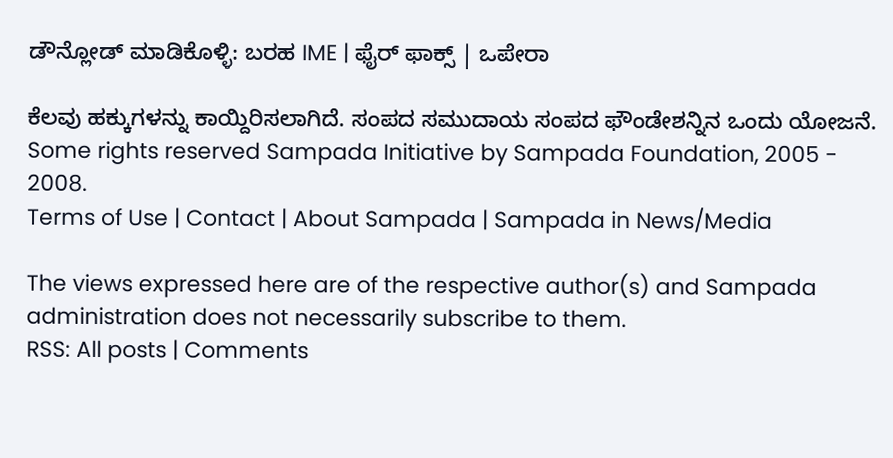ಡೌನ್ಲೋಡ್ ಮಾಡಿಕೊಳ್ಳಿ: ಬರಹ IME | ಫೈರ್ ಫಾಕ್ಸ್ | ಒಪೇರಾ

ಕೆಲವು ಹಕ್ಕುಗಳನ್ನು ಕಾಯ್ದಿರಿಸಲಾಗಿದೆ. ಸಂಪದ ಸಮುದಾಯ ಸಂಪದ ಫೌಂಡೇಶನ್ನಿನ ಒಂದು ಯೋಜನೆ.
Some rights reserved Sampada Initiative by Sampada Foundation, 2005 - 2008.
Terms of Use | Contact | About Sampada | Sampada in News/Media

The views expressed here are of the respective author(s) and Sampada administration does not necessarily subscribe to them.
RSS: All posts | Comments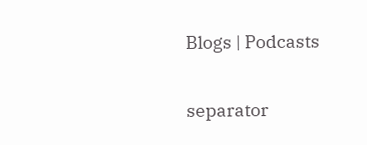Blogs | Podcasts

separator